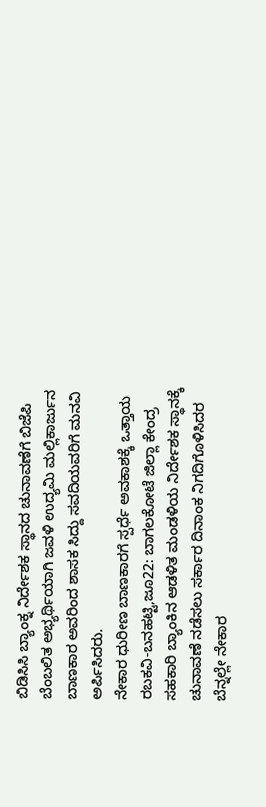ಬಿಡಿಸಿಸಿ ಬ್ಯಾಂಕ್ನ ನಿರ್ದೇಶಕ ಸ್ಥಾನದ ಚುನಾವಣೆಗೆ ಬಿಜೆಪಿ ಬೆಂಬಲಿತ ಅಭ್ಯರ್ಥಿಯಾಗಿ ಜವಳಿ ಉದ್ಯಮಿ ಮಲ್ಲಿಕಾರ್ಜುನ ಬಾಣಕಾರ ಅವರಿಂದ ಶಾಸಕ ಸಿದ್ದು ಸವದಿಯವರಿಗೆ ಮನವಿ ಅರ್ಪಿಸಿದರು.
ನೇಕಾರ ಧುರೀಣ ಬಾಣಕಾರಗೆ ಸ್ಪರ್ಧೆ ಅವಕಾಶಕ್ಕೆ ಒತ್ತಾಯ
ರಬಕವಿ-ಬನಹಟ್ಟಿ,ಜೂ22: ಬಾಗಲಕೋಟೆ ಜಿಲ್ಲಾ ಕೇಂದ್ರ ಸಹಕಾರಿ ಬ್ಯಾಂಕಿನ ಆಡಳಿತ ಮಂಡಳಿಯ ನಿರ್ದೇಶಕ ಸ್ಥಾನಕ್ಕೆ ಚುನಾವಣೆ ನಡೆಸಲು ಸರ್ಕಾರ ದಿನಾಂಕ ನಿಗದಿಗೊಳಿಸಿದರ ಬೆನ್ನಲ್ಲೇ ನೇಕಾರ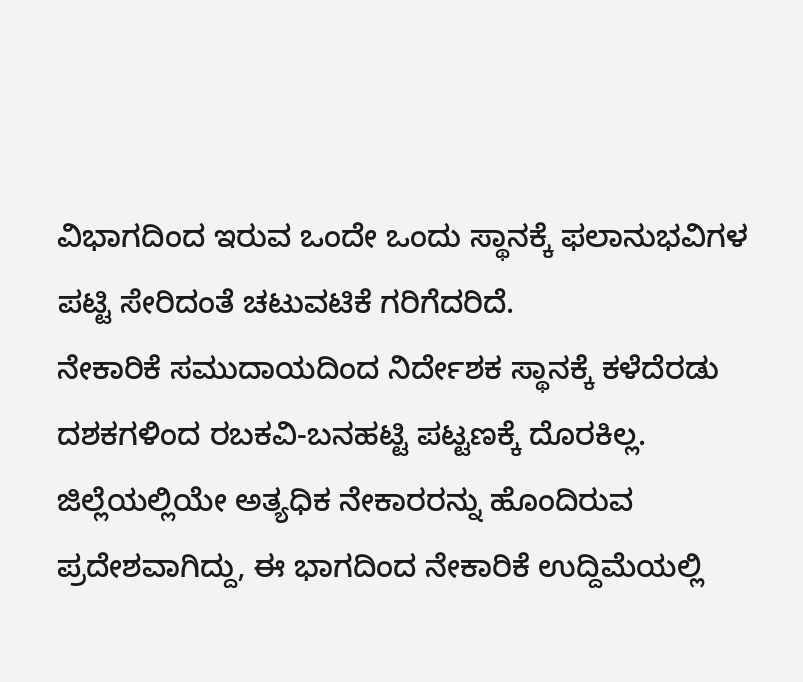ವಿಭಾಗದಿಂದ ಇರುವ ಒಂದೇ ಒಂದು ಸ್ಥಾನಕ್ಕೆ ಫಲಾನುಭವಿಗಳ ಪಟ್ಟಿ ಸೇರಿದಂತೆ ಚಟುವಟಿಕೆ ಗರಿಗೆದರಿದೆ.
ನೇಕಾರಿಕೆ ಸಮುದಾಯದಿಂದ ನಿರ್ದೇಶಕ ಸ್ಥಾನಕ್ಕೆ ಕಳೆದೆರಡು ದಶಕಗಳಿಂದ ರಬಕವಿ-ಬನಹಟ್ಟಿ ಪಟ್ಟಣಕ್ಕೆ ದೊರಕಿಲ್ಲ. ಜಿಲ್ಲೆಯಲ್ಲಿಯೇ ಅತ್ಯಧಿಕ ನೇಕಾರರನ್ನು ಹೊಂದಿರುವ ಪ್ರದೇಶವಾಗಿದ್ದು, ಈ ಭಾಗದಿಂದ ನೇಕಾರಿಕೆ ಉದ್ದಿಮೆಯಲ್ಲಿ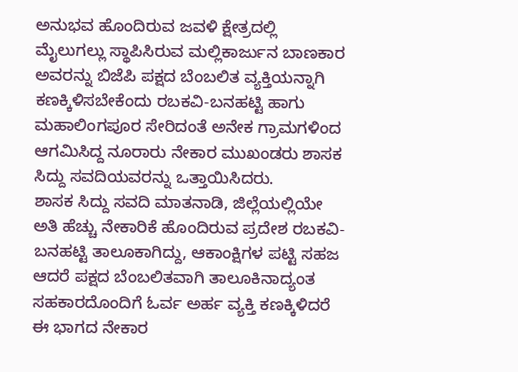ಅನುಭವ ಹೊಂದಿರುವ ಜವಳಿ ಕ್ಷೇತ್ರದಲ್ಲಿ ಮೈಲುಗಲ್ಲು ಸ್ಥಾಪಿಸಿರುವ ಮಲ್ಲಿಕಾರ್ಜುನ ಬಾಣಕಾರ ಅವರನ್ನು ಬಿಜೆಪಿ ಪಕ್ಷದ ಬೆಂಬಲಿತ ವ್ಯಕ್ತಿಯನ್ನಾಗಿ ಕಣಕ್ಕಿಳಿಸಬೇಕೆಂದು ರಬಕವಿ-ಬನಹಟ್ಟಿ ಹಾಗು ಮಹಾಲಿಂಗಪೂರ ಸೇರಿದಂತೆ ಅನೇಕ ಗ್ರಾಮಗಳಿಂದ ಆಗಮಿಸಿದ್ದ ನೂರಾರು ನೇಕಾರ ಮುಖಂಡರು ಶಾಸಕ ಸಿದ್ದು ಸವದಿಯವರನ್ನು ಒತ್ತಾಯಿಸಿದರು.
ಶಾಸಕ ಸಿದ್ದು ಸವದಿ ಮಾತನಾಡಿ, ಜಿಲ್ಲೆಯಲ್ಲಿಯೇ ಅತಿ ಹೆಚ್ಚು ನೇಕಾರಿಕೆ ಹೊಂದಿರುವ ಪ್ರದೇಶ ರಬಕವಿ-ಬನಹಟ್ಟಿ ತಾಲೂಕಾಗಿದ್ದು, ಆಕಾಂಕ್ಷಿಗಳ ಪಟ್ಟಿ ಸಹಜ ಆದರೆ ಪಕ್ಷದ ಬೆಂಬಲಿತವಾಗಿ ತಾಲೂಕಿನಾದ್ಯಂತ ಸಹಕಾರದೊಂದಿಗೆ ಓರ್ವ ಅರ್ಹ ವ್ಯಕ್ತಿ ಕಣಕ್ಕಿಳಿದರೆ ಈ ಭಾಗದ ನೇಕಾರ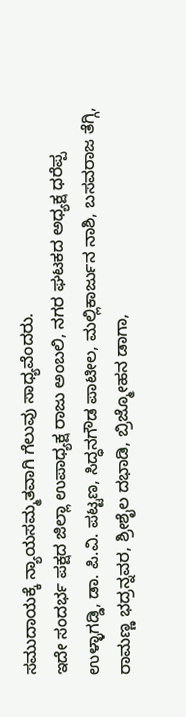ಸಮುದಾಯಕ್ಕೆ ನ್ಯಾಯಸಮ್ಮತವಾಗಿ ಗೆಲುವು ಸಾಧ್ಯವೆಂದರು.
ಇದೇ ಸಂದರ್ಭ ಪಕ್ಷದ ಜಿಲ್ಲಾ ಉಪಾಧ್ಯಕ್ಷ ರಾಜು ಅಂಬಲಿ, ನಗರ ಘಟಕದ ಅಧ್ಯಕ್ಷ ಧರೆಪ್ಪ ಉಳ್ಳಾಗಡ್ಡಿ, ಡಾ. ಪಿ.ವಿ. ಪಟ್ಟಣ, ಸಿದ್ಧನಗೌಡ ಪಾಟೀಲ, ಮಲ್ಲಿಕಾರ್ಜುನ ನಾಶಿ, ಬಸವರಾಜ ತೆಗ್ಗಿ, ರಾಮಣ್ಣ ಭದ್ರನ್ನವರ, ಶ್ರೀಶೈಲ ದಭಾಡಿ, ಬ್ರಿಜ್ಮೋಹನ ಡಾಗಾ,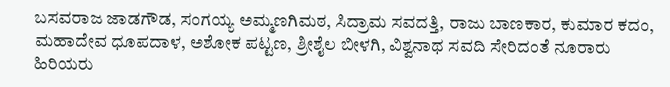ಬಸವರಾಜ ಜಾಡಗೌಡ, ಸಂಗಯ್ಯ ಅಮ್ಮಣಗಿಮಠ, ಸಿದ್ರಾಮ ಸವದತ್ತಿ, ರಾಜು ಬಾಣಕಾರ, ಕುಮಾರ ಕದಂ, ಮಹಾದೇವ ಧೂಪದಾಳ, ಅಶೋಕ ಪಟ್ಟಣ, ಶ್ರೀಶೈಲ ಬೀಳಗಿ, ವಿಶ್ವನಾಥ ಸವದಿ ಸೇರಿದಂತೆ ನೂರಾರು ಹಿರಿಯರು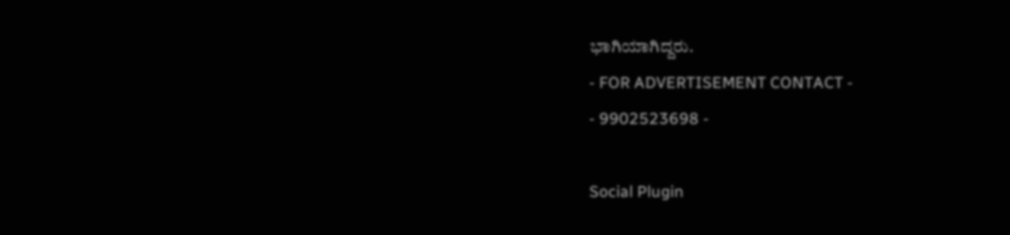ಭಾಗಿಯಾಗಿದ್ದರು.
- FOR ADVERTISEMENT CONTACT -
- 9902523698 -

Social Plugin